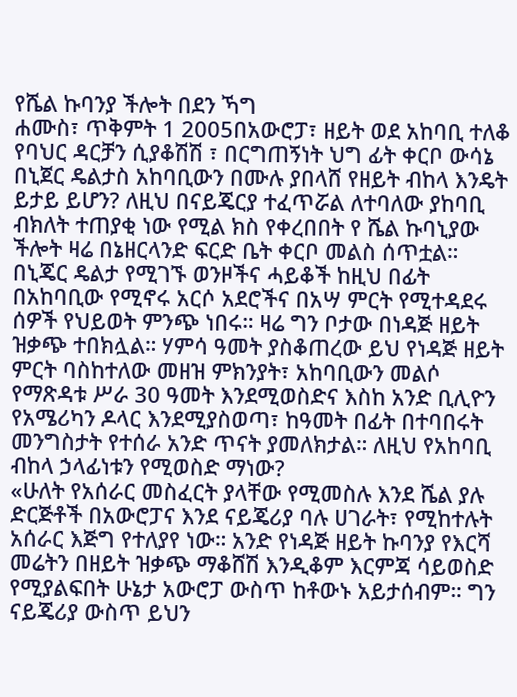የሼል ኩባንያ ችሎት በደን ኻግ
ሐሙስ፣ ጥቅምት 1 2005በአውሮፓ፣ ዘይት ወደ አከባቢ ተለቆ የባህር ዳርቻን ሲያቆሽሽ ፣ በርግጠኝነት ህግ ፊት ቀርቦ ውሳኔ በኒጀር ዴልታስ አከባቢውን በሙሉ ያበላሸ የዘይት ብከላ እንዴት ይታይ ይሆን? ለዚህ በናይጄርያ ተፈጥሯል ለተባለው ያከባቢ ብክለት ተጠያቂ ነው የሚል ክስ የቀረበበት የ ሼል ኩባኒያው ችሎት ዛሬ በኔዘርላንድ ፍርድ ቤት ቀርቦ መልስ ሰጥቷል።
በኒጄር ዴልታ የሚገኙ ወንዞችና ሓይቆች ከዚህ በፊት በአከባቢው የሚኖሩ አርሶ አደሮችና በአሣ ምርት የሚተዳደሩ ሰዎች የህይወት ምንጭ ነበሩ። ዛሬ ግን ቦታው በነዳጅ ዘይት ዝቃጭ ተበክሏል። ሃምሳ ዓመት ያስቆጠረው ይህ የነዳጅ ዘይት ምርት ባስከተለው መዘዝ ምክንያት፣ አከባቢውን መልሶ የማጽዳቱ ሥራ 30 ዓመት እንደሚወስድና እስከ አንድ ቢሊዮን የአሜሪካን ዶላር እንደሚያስወጣ፣ ከዓመት በፊት በተባበሩት መንግስታት የተሰራ አንድ ጥናት ያመለክታል። ለዚህ የአከባቢ ብከላ ኃላፊነቱን የሚወስድ ማነው?
«ሁለት የአሰራር መስፈርት ያላቸው የሚመስሉ እንደ ሼል ያሉ ድርጅቶች በአውሮፓና እንደ ናይጄሪያ ባሉ ሀገራት፣ የሚከተሉት አሰራር እጅግ የተለያየ ነው። አንድ የነዳጅ ዘይት ኩባንያ የእርሻ መሬትን በዘይት ዝቃጭ ማቆሸሽ እንዲቆም እርምጃ ሳይወስድ የሚያልፍበት ሁኔታ አውሮፓ ውስጥ ከቶውኑ አይታሰብም። ግን ናይጄሪያ ውስጥ ይህን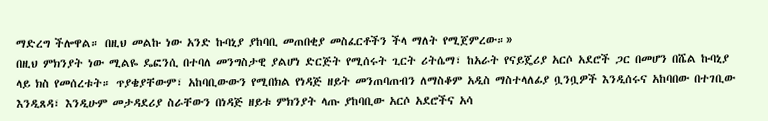ማድረግ ችሎዋል። በዚህ መልኩ ነው አንድ ኩባኒያ ያከባቢ መጠበቂያ መስፈርቶችን ችላ ማለት የሚጀምረው።»
በዚህ ምክንያት ነው ሚልዬ ዴፎንሲ በተባለ መንግስታዊ ያልሆነ ድርጅት የሚሰሩት ጊርት ሪትሴማ፣ ከአራት የናይጄሪያ አርሶ አደሮች ጋር በመሆን በሼል ኩባኒያ ላይ ክስ የመሰረቱት። ጥያቄያቸውም፣ አከባቢውውን የሚበክል የነዳጅ ዘይት መንጠባጠብን ለማስቆም አዲስ ማስተላለፊያ ቧንቧዎች እንዲሰሩና አከባበው በተገቢው እንዲጸዳ፣ እንዲሁም መታዳደሪያ ስራቸውን በነዳጅ ዘይቱ ምክንያት ላጡ ያከባቢው አርሶ አደሮችና አሳ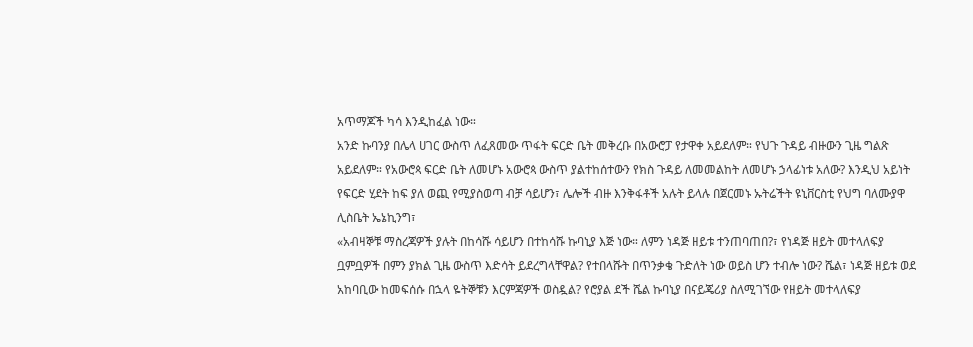አጥማጆች ካሳ እንዲከፈል ነው።
አንድ ኩባንያ በሌላ ሀገር ውስጥ ለፈጸመው ጥፋት ፍርድ ቤት መቅረቡ በአውሮፓ የታዋቀ አይደለም። የህጉ ጉዳይ ብዙውን ጊዜ ግልጽ አይደለም። የአውሮጳ ፍርድ ቤት ለመሆኑ አውሮጳ ውስጥ ያልተከሰተውን የክስ ጉዳይ ለመመልከት ለመሆኑ ኃላፊነቱ አለው? እንዲህ አይነት የፍርድ ሂደት ከፍ ያለ ወጪ የሚያስወጣ ብቻ ሳይሆን፣ ሌሎች ብዙ እንቅፋቶች አሉት ይላሉ በጀርመኑ ኡትሬችት ዩኒቨርስቲ የህግ ባለሙያዋ ሊስቤት ኤኔኪንግ፣
«አብዛኞቹ ማስረጃዎች ያሉት በከሳሹ ሳይሆን በተከሳሹ ኩባኒያ እጅ ነው። ለምን ነዳጅ ዘይቱ ተንጠባጠበ?፣ የነዳጅ ዘይት መተላለፍያ ቧምቧዎች በምን ያክል ጊዜ ውስጥ እድሳት ይደረግላቸዋል? የተበላሹት በጥንቃቄ ጉድለት ነው ወይስ ሆን ተብሎ ነው? ሼል፣ ነዳጅ ዘይቱ ወደ አከባቢው ከመፍሰሱ በኋላ ዬትኞቹን እርምጃዎች ወስዷል? የሮያል ደች ሼል ኩባኒያ በናይጄሪያ ስለሚገኘው የዘይት መተላለፍያ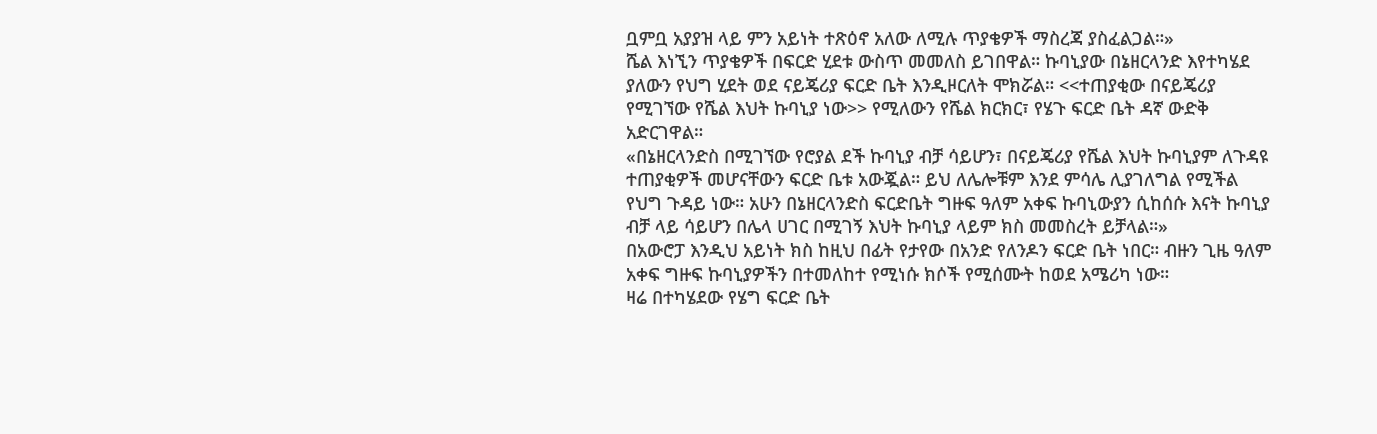ቧምቧ አያያዝ ላይ ምን አይነት ተጽዕኖ አለው ለሚሉ ጥያቄዎች ማስረጃ ያስፈልጋል።»
ሼል እነኚን ጥያቄዎች በፍርድ ሂደቱ ውስጥ መመለስ ይገበዋል። ኩባኒያው በኔዘርላንድ እየተካሄደ ያለውን የህግ ሂደት ወደ ናይጄሪያ ፍርድ ቤት እንዲዞርለት ሞክሯል። <<ተጠያቂው በናይጄሪያ የሚገኘው የሼል እህት ኩባኒያ ነው>> የሚለውን የሼል ክርክር፣ የሄጉ ፍርድ ቤት ዳኛ ውድቅ አድርገዋል።
«በኔዘርላንድስ በሚገኘው የሮያል ደች ኩባኒያ ብቻ ሳይሆን፣ በናይጄሪያ የሼል እህት ኩባኒያም ለጉዳዩ ተጠያቂዎች መሆናቸውን ፍርድ ቤቱ አውጇል። ይህ ለሌሎቹም እንደ ምሳሌ ሊያገለግል የሚችል የህግ ጉዳይ ነው። አሁን በኔዘርላንድስ ፍርድቤት ግዙፍ ዓለም አቀፍ ኩባኒውያን ሲከሰሱ እናት ኩባኒያ ብቻ ላይ ሳይሆን በሌላ ሀገር በሚገኝ እህት ኩባኒያ ላይም ክስ መመስረት ይቻላል።»
በአውሮፓ እንዲህ አይነት ክስ ከዚህ በፊት የታየው በአንድ የለንዶን ፍርድ ቤት ነበር። ብዙን ጊዜ ዓለም አቀፍ ግዙፍ ኩባኒያዎችን በተመለከተ የሚነሱ ክሶች የሚሰሙት ከወደ አሜሪካ ነው።
ዛሬ በተካሄደው የሄግ ፍርድ ቤት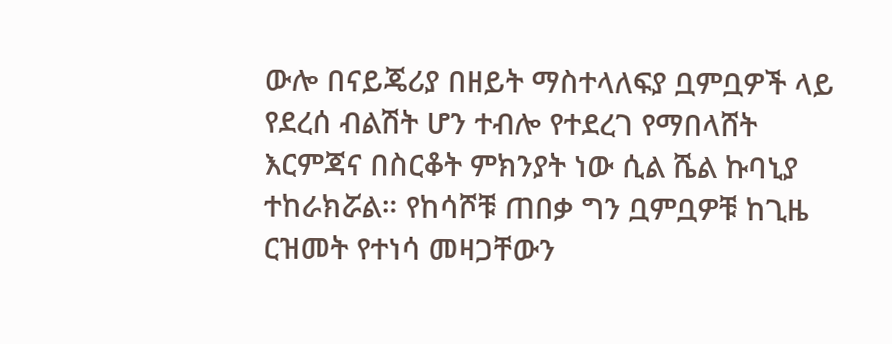ውሎ በናይጄሪያ በዘይት ማስተላለፍያ ቧምቧዎች ላይ የደረሰ ብልሽት ሆን ተብሎ የተደረገ የማበላሸት እርምጃና በስርቆት ምክንያት ነው ሲል ሼል ኩባኒያ ተከራክሯል። የከሳሾቹ ጠበቃ ግን ቧምቧዎቹ ከጊዜ ርዝመት የተነሳ መዛጋቸውን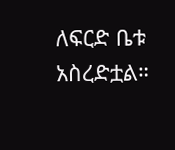ለፍርድ ቤቱ አስረድቷል።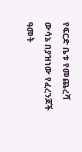የፍርድ ቤቱ የመጨረሻ ውሳኔ በያዝነው የፈረንጆች ዓመት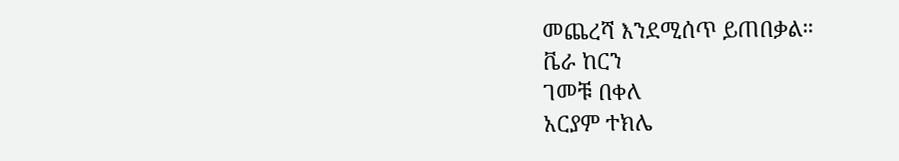መጨረሻ እንደሚሰጥ ይጠበቃል።
ቬራ ከርን
ገመቹ በቀለ
አርያም ተክሌ